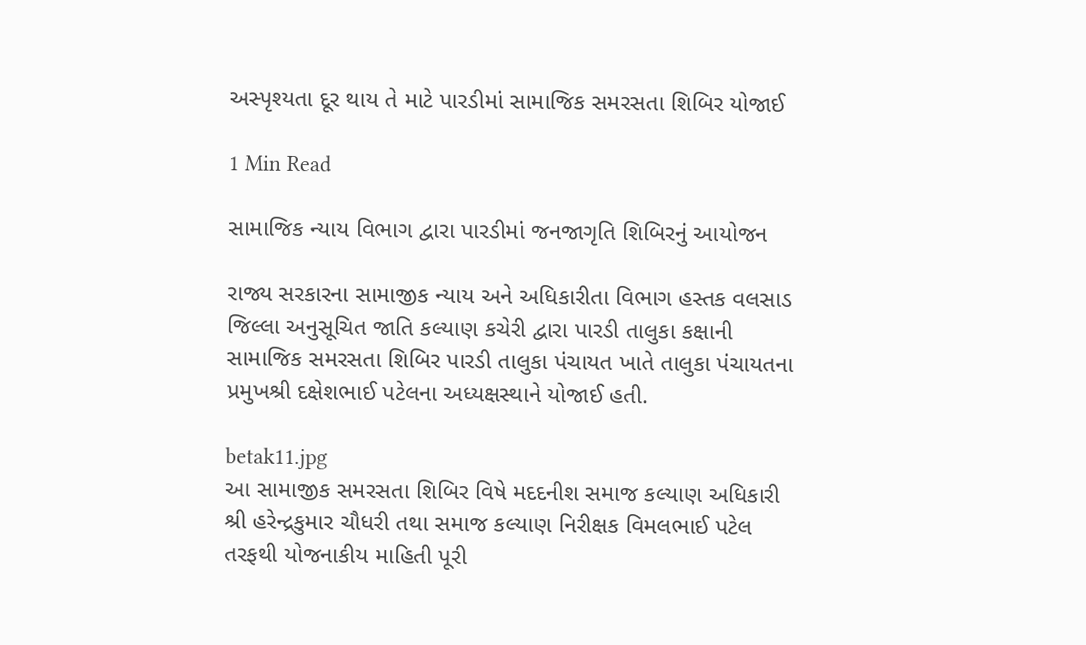અસ્પૃશ્યતા દૂર થાય તે માટે પારડીમાં સામાજિક સમરસતા શિબિર યોજાઈ

1 Min Read

સામાજિક ન્યાય વિભાગ દ્વારા પારડીમાં જનજાગૃતિ શિબિરનું આયોજન

રાજ્ય સરકારના સામાજીક ન્યાય અને અધિકારીતા વિભાગ હસ્તક વલસાડ જિલ્લા અનુસૂચિત જાતિ કલ્યાણ કચેરી દ્વારા પારડી તાલુકા કક્ષાની સામાજિક સમરસતા શિબિર પારડી તાલુકા પંચાયત ખાતે તાલુકા પંચાયતના પ્રમુખશ્રી દક્ષેશભાઈ પટેલના અધ્યક્ષસ્થાને યોજાઈ હતી.

betak11.jpg
આ સામાજીક સમરસતા શિબિર વિષે મદદનીશ સમાજ કલ્યાણ અધિકારી શ્રી હરેન્દ્રકુમાર ચૌધરી તથા સમાજ કલ્યાણ નિરીક્ષક વિમલભાઈ પટેલ તરફથી યોજનાકીય માહિતી પૂરી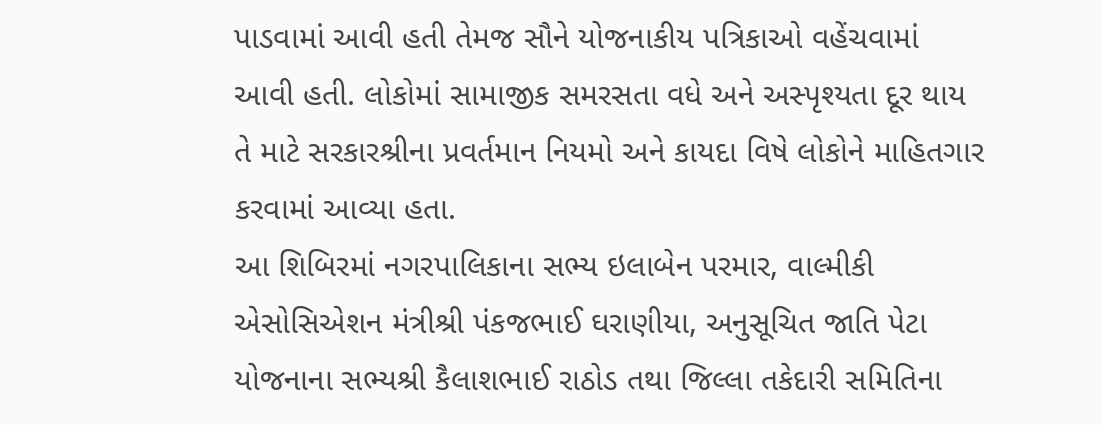પાડવામાં આવી હતી તેમજ સૌને યોજનાકીય પત્રિકાઓ વહેંચવામાં આવી હતી. લોકોમાં સામાજીક સમરસતા વધે અને અસ્પૃશ્યતા દૂર થાય તે માટે સરકારશ્રીના પ્રવર્તમાન નિયમો અને કાયદા વિષે લોકોને માહિતગાર કરવામાં આવ્યા હતા.
આ શિબિરમાં નગરપાલિકાના સભ્ય ઇલાબેન પરમાર, વાલ્મીકી એસોસિએશન મંત્રીશ્રી પંકજભાઈ ઘરાણીયા, અનુસૂચિત જાતિ પેટા યોજનાના સભ્યશ્રી કૈલાશભાઈ રાઠોડ તથા જિલ્લા તકેદારી સમિતિના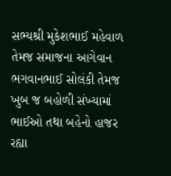સભ્યશ્રી મુકેશભાઈ મહેવાળ તેમજ સમાજના આગેવાન ભગવાનભાઈ સોલંકી તેમજ ખુબ જ બહોળી સંખ્યામાં ભાઈઓ તથા બહેનો હાજર રહ્યા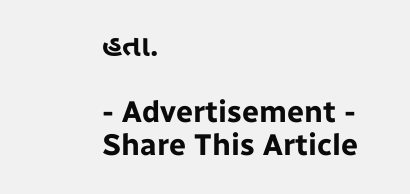હતા.

- Advertisement -
Share This Article